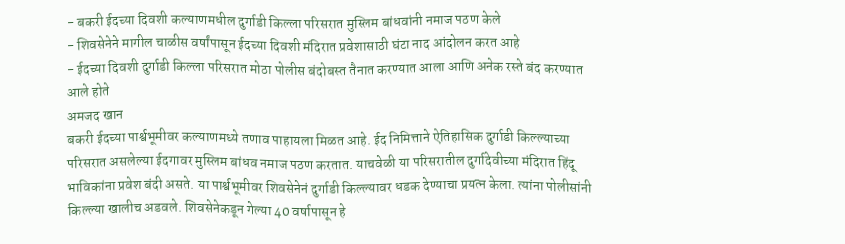- बकरी ईदच्या दिवशी कल्याणमधील दुर्गाडी किल्ला परिसरात मुस्लिम बांधवांनी नमाज पठण केले
- शिवसेनेने मागील चाळीस वर्षांपासून ईदच्या दिवशी मंदिरात प्रवेशासाठी घंटा नाद आंदोलन करत आहे
- ईदच्या दिवशी दुर्गाडी किल्ला परिसरात मोठा पोलीस बंदोबस्त तैनात करण्यात आला आणि अनेक रस्ते बंद करण्यात आले होते
अमजद खान
बकरी ईदच्या पार्श्वभूमीवर कल्याणमध्ये तणाव पाहायला मिळत आहे. ईद निमित्ताने ऐतिहासिक दुर्गाडी किल्ल्याच्या परिसरात असलेल्या ईदगावर मुस्लिम बांधव नमाज पठण करतात. याचवेळी या परिसरातील दुर्गादेवीच्या मंदिरात हिंदू भाविकांना प्रवेश बंदी असते. या पार्श्वभूमीवर शिवसेनेनं दुर्गाडी किल्ल्यावर धडक देण्याचा प्रयत्न केला. त्यांना पोलीसांनी किल्ल्या खालीच अडवले. शिवसेनेकडून गेल्या 40 वर्षापासून हे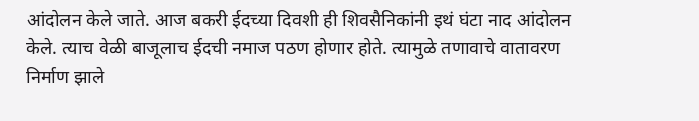आंदोलन केले जाते. आज बकरी ईदच्या दिवशी ही शिवसैनिकांनी इथं घंटा नाद आंदोलन केले. त्याच वेळी बाजूलाच ईदची नमाज पठण होणार होते. त्यामुळे तणावाचे वातावरण निर्माण झाले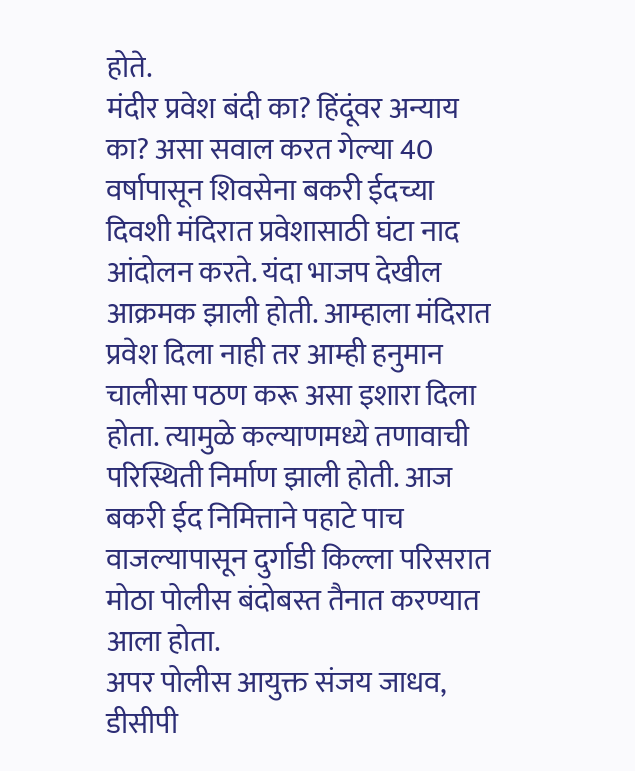होते.
मंदीर प्रवेश बंदी का? हिंदूंवर अन्याय का? असा सवाल करत गेल्या 40 वर्षापासून शिवसेना बकरी ईदच्या दिवशी मंदिरात प्रवेशासाठी घंटा नाद आंदोलन करते. यंदा भाजप देखील आक्रमक झाली होती. आम्हाला मंदिरात प्रवेश दिला नाही तर आम्ही हनुमान चालीसा पठण करू असा इशारा दिला होता. त्यामुळे कल्याणमध्ये तणावाची परिस्थिती निर्माण झाली होती. आज बकरी ईद निमित्ताने पहाटे पाच वाजल्यापासून दुर्गाडी किल्ला परिसरात मोठा पोलीस बंदोबस्त तैनात करण्यात आला होता.
अपर पोलीस आयुक्त संजय जाधव, डीसीपी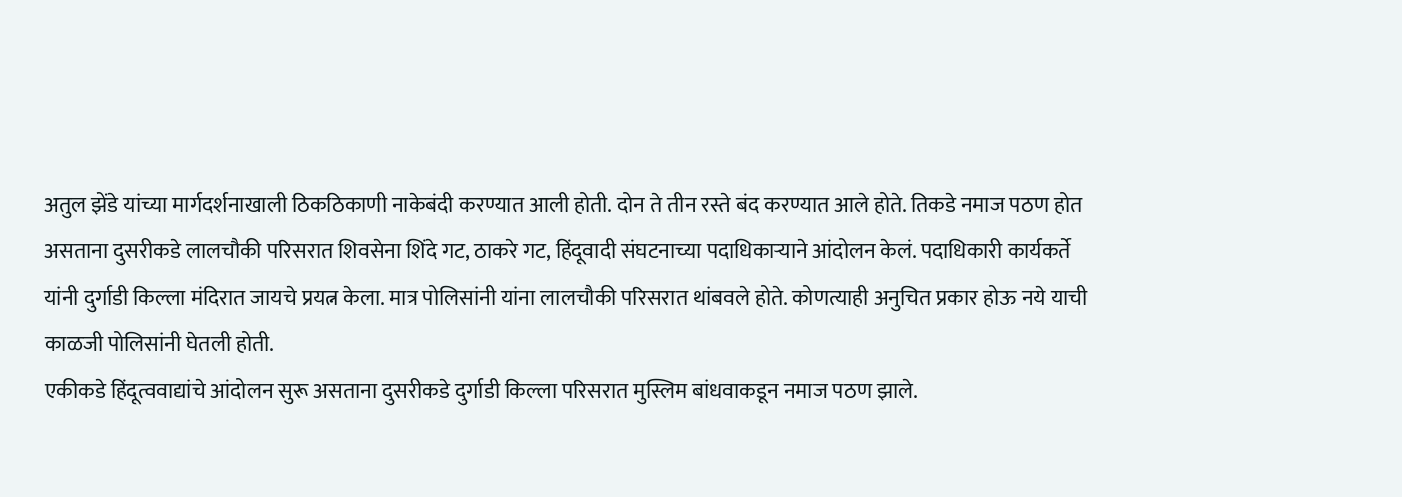अतुल झेंडे यांच्या मार्गदर्शनाखाली ठिकठिकाणी नाकेबंदी करण्यात आली होती. दोन ते तीन रस्ते बंद करण्यात आले होते. तिकडे नमाज पठण होत असताना दुसरीकडे लालचौकी परिसरात शिवसेना शिंदे गट, ठाकरे गट, हिंदूवादी संघटनाच्या पदाधिकाऱ्याने आंदोलन केलं. पदाधिकारी कार्यकर्ते यांनी दुर्गाडी किल्ला मंदिरात जायचे प्रयत्न केला. मात्र पोलिसांनी यांना लालचौकी परिसरात थांबवले होते. कोणत्याही अनुचित प्रकार होऊ नये याची काळजी पोलिसांनी घेतली होती.
एकीकडे हिंदूत्ववाद्यांचे आंदोलन सुरू असताना दुसरीकडे दुर्गाडी किल्ला परिसरात मुस्लिम बांधवाकडून नमाज पठण झाले.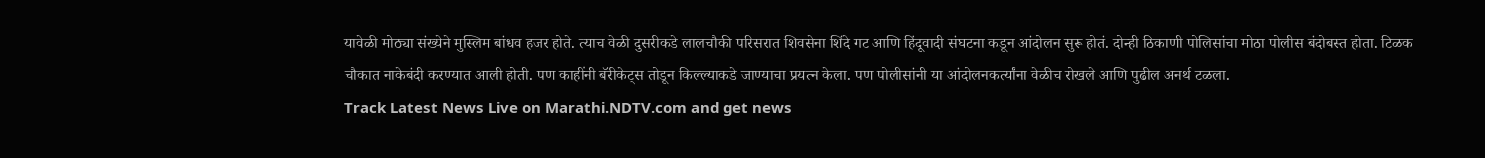यावेळी मोठ्या संख्येने मुस्लिम बांधव हजर होते. त्याच वेळी दुसरीकडे लालचौकी परिसरात शिवसेना शिंदे गट आणि हिंदूवादी संघटना कडून आंदोलन सुरू होतं. दोन्ही ठिकाणी पोलिसांचा मोठा पोलीस बंदोबस्त होता. टिळक चौकात नाकेबंदी करण्यात आली होती. पण काहींनी बॅरीकेट्स तोडून किल्ल्याकडे जाण्याचा प्रयत्न केला. पण पोलीसांनी या आंदोलनकर्त्यांना वेळीच रोखले आणि पुढील अनर्थ टळला.
Track Latest News Live on Marathi.NDTV.com and get news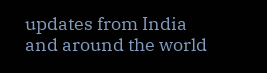updates from India and around the world